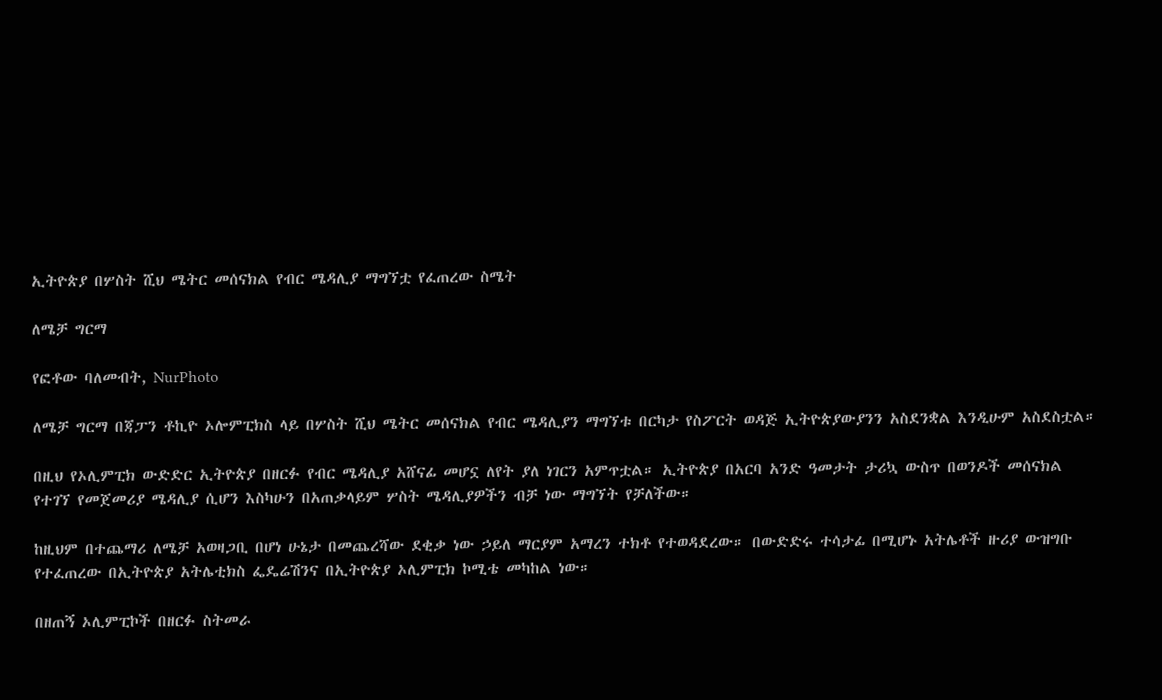ኢትዮጵያ በሦስት ሺህ ሜትር መሰናክል የብር ሜዳሊያ ማግኘቷ የፈጠረው ስሜት

ለሜቻ ግርማ

የፎቶው ባለመብት, NurPhoto

ለሜቻ ግርማ በጃፓን ቶኪዮ ኦሎምፒክስ ላይ በሦስት ሺህ ሜትር መሰናክል የብር ሜዳሊያን ማግኘቱ በርካታ የስፖርት ወዳጅ ኢትዮጵያውያንን አስደንቋል እንዲሁም አስደስቷል።

በዚህ የኦሊምፒክ ውድድር ኢትዮጵያ በዘርፉ የብር ሜዳሊያ አሸናፊ መሆኗ ለየት ያለ ነገርን አምጥቷል። ኢትዮጵያ በአርባ አንድ ዓመታት ታሪኳ ውስጥ በወንዶች መሰናክል የተገኘ የመጀመሪያ ሜዳሊያ ሲሆን እስካሁን በአጠቃላይም ሦስት ሜዳሊያዎችን ብቻ ነው ማግኘት የቻለችው።

ከዚህም በተጨማሪ ለሜቻ አወዛጋቢ በሆነ ሁኔታ በመጨረሻው ደቂቃ ነው ኃይለ ማርያም አማረን ተክቶ የተወዳደረው። በውድድሩ ተሳታፊ በሚሆኑ አትሌቶች ዙሪያ ውዝግቡ የተፈጠረው በኢትዮጵያ አትሌቲክስ ፌዴሬሽንና በኢትዮጵያ ኦሊምፒክ ኮሚቴ መካከል ነው።

በዘጠኝ ኦሊምፒኮች በዘርፉ ስትመራ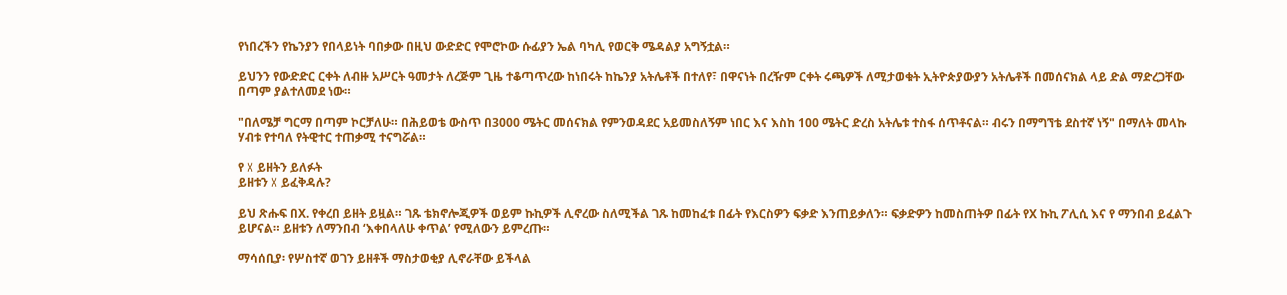የነበረችን የኬንያን የበላይነት ባበቃው በዚህ ውድድር የሞሮኮው ሱፊያን ኤል ባካሊ የወርቅ ሜዳልያ አግኝቷል።

ይህንን የውድድር ርቀት ለብዙ አሥርት ዓመታት ለረጅም ጊዜ ተቆጣጥረው ከነበሩት ከኬንያ አትሌቶች በተለየ፣ በዋናነት በረዥም ርቀት ሩጫዎች ለሚታወቁት ኢትዮጵያውያን አትሌቶች በመሰናክል ላይ ድል ማድረጋቸው በጣም ያልተለመደ ነው።

"በለሜቻ ግርማ በጣም ኮርቻለሁ። በሕይወቴ ውስጥ በ3000 ሜትር መሰናክል የምንወዳደር አይመስለኝም ነበር እና እስከ 100 ሜትር ድረስ አትሌቱ ተስፋ ሰጥቶናል። ብሩን በማግኘቴ ደስተኛ ነኝ" በማለት መላኩ ሃብቱ የተባለ የትዊተር ተጠቃሚ ተናግሯል።

የ X ይዘትን ይለፉት
ይዘቱን X ይፈቅዳሉ?

ይህ ጽሑፍ በX. የቀረበ ይዘት ይዟል። ገጹ ቴክኖሎጂዎች ወይም ኩኪዎች ሊኖረው ስለሚችል ገጹ ከመከፈቱ በፊት የእርስዎን ፍቃድ እንጠይቃለን። ፍቃድዎን ከመስጠትዎ በፊት የX ኩኪ ፖሊሲ እና የ ማንበብ ይፈልጉ ይሆናል። ይዘቱን ለማንበብ ‘እቀበላለሁ ቀጥል’ የሚለውን ይምረጡ።

ማሳሰቢያ፡ የሦስተኛ ወገን ይዘቶች ማስታወቂያ ሊኖራቸው ይችላል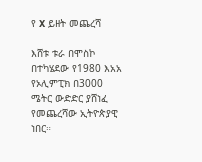የ X ይዘት መጨረሻ

እሸቱ ቱራ በሞስኮ በተካሄደው የ1980 እአአ የኦሊምፒክ በ3000 ሜትር ውድድር ያሸነፈ የመጨረሻው ኢትዮጵያዊ ነበር።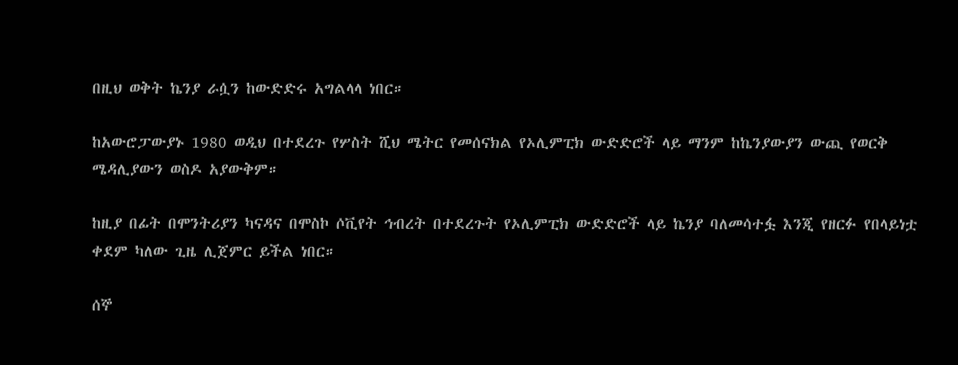በዚህ ወቅት ኬንያ ራሷን ከውድድሩ አግልላላ ነበር።

ከአውሮፓውያኑ 1980 ወዲህ በተደረጉ የሦስት ሺህ ሜትር የመሰናክል የኦሊምፒክ ውድድሮች ላይ ማንም ከኬንያውያን ውጪ የወርቅ ሜዳሊያውን ወስዶ አያውቅም።

ከዚያ በፊት በሞንትሪያን ካናዳና በሞስኮ ሶቪየት ኅብረት በተደረጉት የኦሊምፒክ ውድድሮች ላይ ኬንያ ባለመሳተፏ እንጂ የዘርፉ የበላይነቷ ቀደም ካለው ጊዜ ሊጀምር ይችል ነበር።

ሰኞ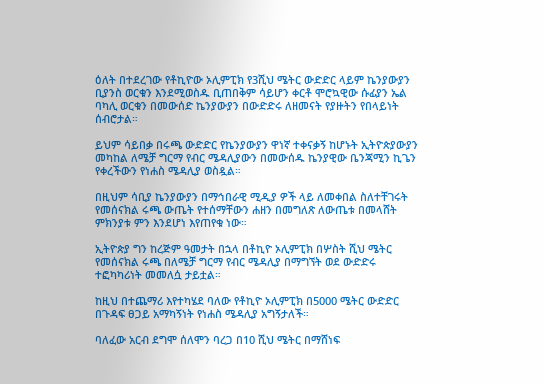ዕለት በተደረገው የቶኪዮው ኦሊምፒክ የ3ሺህ ሜትር ውድድር ላይም ኬንያውያን ቢያንስ ወርቁን እንደሚወስዱ ቢጠበቅም ሳይሆን ቀርቶ ሞሮኳዊው ሱፊያን ኤል ባካሊ ወርቁን በመውሰድ ኬንያውያን በውድድሩ ለዘመናት የያዙትን የበላይነት ሰብሮታል።

ይህም ሳይበቃ በሩጫ ውድድር የኬንያውያን ዋነኛ ተቀናቃኝ ከሆኑት ኢትዮጵያውያን መካከል ለሜቻ ግርማ የብር ሜዳሊያውን በመውሰዱ ኬንያዊው ቤንጃሚን ኪጌን የቀረችውን የነሐስ ሜዳሊያ ወስዷል።

በዚህም ሳቢያ ኬንያውያን በማኅበራዊ ሚዲያ ዎች ላይ ለመቀበል ስለተቸገሩት የመሰናክል ሩጫ ውጤት የተሰማቸውን ሐዘን በመግለጽ ለውጤቱ በመላሸት ምክንያቱ ምን እንደሆነ እየጠየቁ ነው።

ኢትዮጵያ ግን ከረጅም ዓመታት በኋላ በቶኪዮ ኦሊምፒክ በሦስት ሺህ ሜትር የመሰናክል ሩጫ በለሜቻ ግርማ የብር ሜዳሊያ በማግኘት ወደ ውድድሩ ተፎካካሪነት መመለሷ ታይቷል።

ከዚህ በተጨማሪ እየተካሄደ ባለው የቶኪዮ ኦሊምፒክ በ5000 ሜትር ውድድር በጉዳፍ ፀጋይ አማካኝነት የነሐስ ሜዳሊያ አግኝታለች።

ባለፈው አርብ ደግሞ ሰለሞን ባረጋ በ10 ሺህ ሜትር በማሸነፍ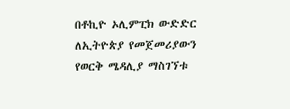በቶኪዮ ኦሊምፒክ ውድድር ለኢትዮጵያ የመጀመሪያውን የወርቅ ሜዳሊያ ማስገኘቱ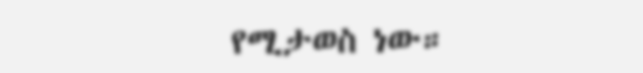የሚታወስ ነው።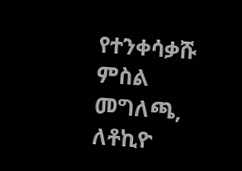የተንቀሳቃሹ ምስል መግለጫ, ለቶኪዮ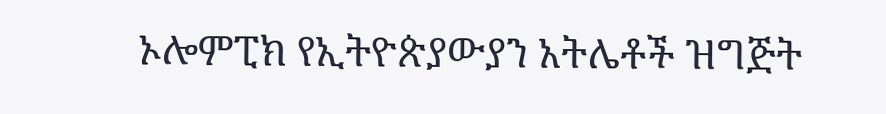ኦሎምፒክ የኢትዮጵያውያን አትሌቶች ዝግጅት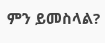ምን ይመስላል?